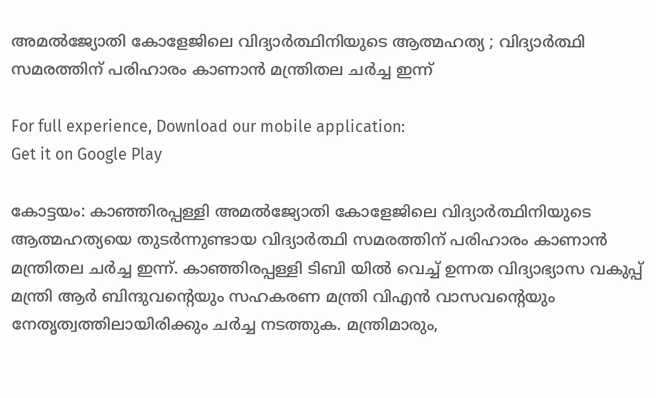അമൽജ്യോതി കോളേജിലെ വിദ്യാർത്ഥിനിയുടെ ആത്മഹത്യ ; വിദ്യാർത്ഥി സമരത്തിന് പരിഹാരം കാണാൻ മന്ത്രിതല ചർച്ച ഇന്ന്

For full experience, Download our mobile application:
Get it on Google Play

കോട്ടയം: കാഞ്ഞിരപ്പള്ളി അമൽജ്യോതി കോളേജിലെ വിദ്യാർത്ഥിനിയുടെ ആത്മഹത്യയെ തുടർന്നുണ്ടായ വിദ്യാർത്ഥി സമരത്തിന് പരിഹാരം കാണാൻ മന്ത്രിതല ചർച്ച ഇന്ന്. കാഞ്ഞിരപ്പള്ളി ടിബി യിൽ വെച്ച് ഉന്നത വിദ്യാഭ്യാസ വകുപ്പ് മന്ത്രി ആർ ബിന്ദുവന്റെയും സഹകരണ മന്ത്രി വിഎൻ വാസവന്റെയും നേതൃത്വത്തിലായിരിക്കും ചർച്ച നടത്തുക. മന്ത്രിമാരും,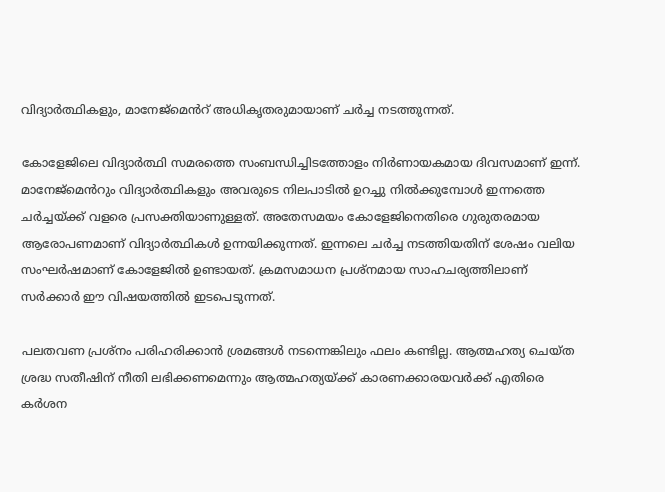വിദ്യാർത്ഥികളും, മാനേജ്‌മെൻറ് അധികൃതരുമായാണ് ചർച്ച നടത്തുന്നത്.

കോളേജിലെ വിദ്യാർത്ഥി സമരത്തെ സംബന്ധിച്ചിടത്തോളം നിർണായകമായ ദിവസമാണ് ഇന്ന്. മാനേജ്‌മെൻറും വിദ്യാർത്ഥികളും അവരുടെ നിലപാടിൽ ഉറച്ചു നിൽക്കുമ്പോൾ ഇന്നത്തെ ചർച്ചയ്‌ക്ക് വളരെ പ്രസക്തിയാണുള്ളത്. അതേസമയം കോളേജിനെതിരെ ഗുരുതരമായ ആരോപണമാണ് വിദ്യാർത്ഥികൾ ഉന്നയിക്കുന്നത്. ഇന്നലെ ചർച്ച നടത്തിയതിന് ശേഷം വലിയ സംഘർഷമാണ് കോളേജിൽ ഉണ്ടായത്. ക്രമസമാധന പ്രശ്‌നമായ സാഹചര്യത്തിലാണ് സർക്കാർ ഈ വിഷയത്തിൽ ഇടപെടുന്നത്.

പലതവണ പ്രശ്‌നം പരിഹരിക്കാൻ ശ്രമങ്ങൾ നടന്നെങ്കിലും ഫലം കണ്ടില്ല. ആത്മഹത്യ ചെയ്ത ശ്രദ്ധ സതീഷിന് നീതി ലഭിക്കണമെന്നും ആത്മഹത്യയ്‌ക്ക് കാരണക്കാരയവർക്ക് എതിരെ കർശന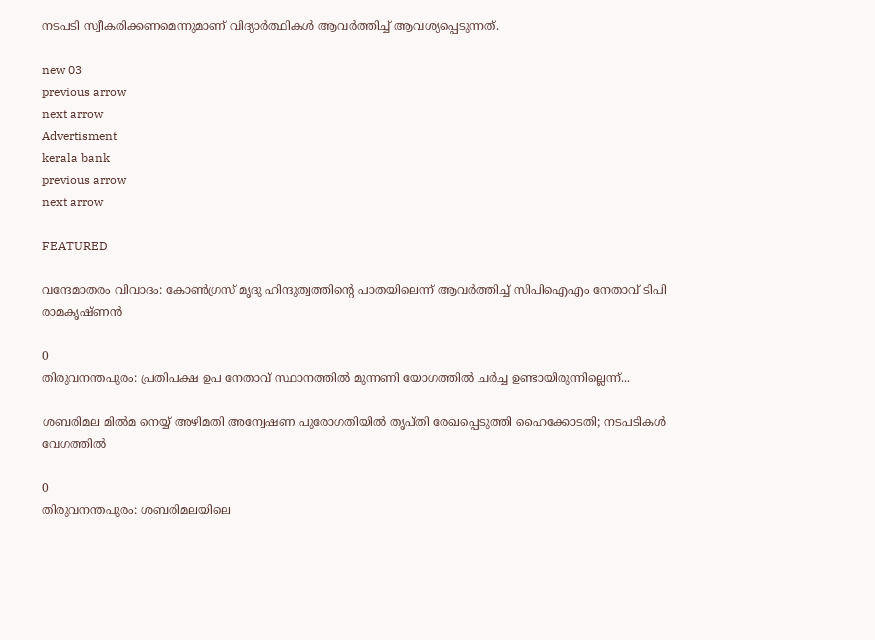നടപടി സ്വീകരിക്കണമെന്നുമാണ് വിദ്യാർത്ഥികൾ ആവർത്തിച്ച് ആവശ്യപ്പെടുന്നത്.

new 03
previous arrow
next arrow
Advertisment
kerala bank
previous arrow
next arrow

FEATURED

വന്ദേമാതരം വിവാദം: കോൺഗ്രസ് മൃദു ഹിന്ദുത്വത്തിന്റെ പാതയിലെന്ന് ആവർത്തിച്ച് സിപിഐഎം നേതാവ് ടിപി രാമകൃഷ്ണൻ

0
തിരുവനന്തപുരം: പ്രതിപക്ഷ ഉപ നേതാവ് സ്ഥാനത്തില്‍ മുന്നണി യോഗത്തില്‍ ചര്‍ച്ച ഉണ്ടായിരുന്നില്ലെന്ന്...

ശബരിമല മിൽമ നെയ്യ് അഴിമതി അന്വേഷണ പുരോഗതിയിൽ തൃപ്തി രേഖപ്പെടുത്തി ഹൈക്കോടതി; നടപടികൾ വേഗത്തിൽ

0
തിരുവനന്തപുരം: ശബരിമലയിലെ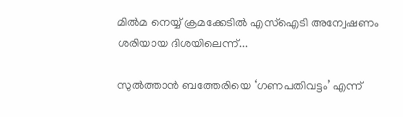മില്‍മ നെയ്യ് ക്രമക്കേടിൽ എസ്ഐടി അന്വേഷണം ശരിയായ ദിശയിലെന്ന്...

സുൽത്താൻ ബത്തേരിയെ ‘ഗണപതിവട്ടം’ എന്ന്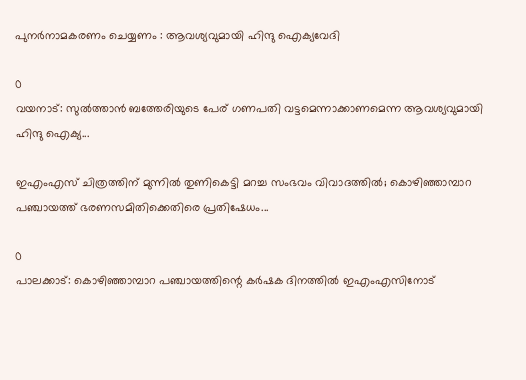പുനർനാമകരണം ചെയ്യണം : ആവശ്യവുമായി ഹിന്ദു ഐക്യവേദി

0
വയനാട്: സുല്‍ത്താന്‍ ബത്തേരിയുടെ പേര് ഗണപതി വട്ടമെന്നാക്കാണമെന്ന ആവശ്യവുമായി ഹിന്ദു ഐക്യ...

ഇഎംഎസ് ചിത്രത്തിന് മുന്നിൽ തുണികെട്ടി മറച്ച സംഭവം വിവാദത്തിൽ; കൊഴിഞ്ഞാമ്പാറ പഞ്ചായത്ത് ഭരണസമിതിക്കെതിരെ പ്രതിഷേധം...

0
പാലക്കാട്: കൊഴിഞ്ഞാമ്പാറ പഞ്ചായത്തിന്റെ കര്‍ഷക ദിനത്തില്‍ ഇഎംഎസിനോട്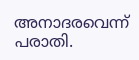അനാദരവെന്ന് പരാതി.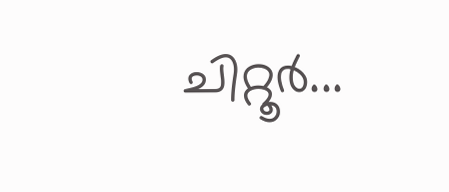ചിറ്റൂര്‍...